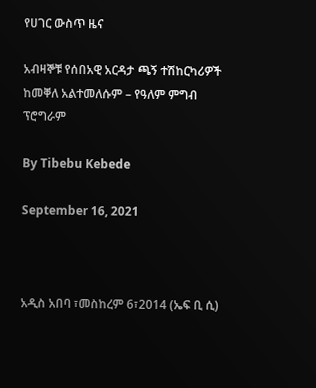የሀገር ውስጥ ዜና

አብዛኞቹ የሰበአዊ አርዳታ ጫኝ ተሽከርካሪዎች ከመቐለ አልተመለሱም – የዓለም ምግብ ፕሮግራም

By Tibebu Kebede

September 16, 2021



አዲስ አበባ ፣መስከረም 6፣2014 (ኤፍ ቢ ሲ)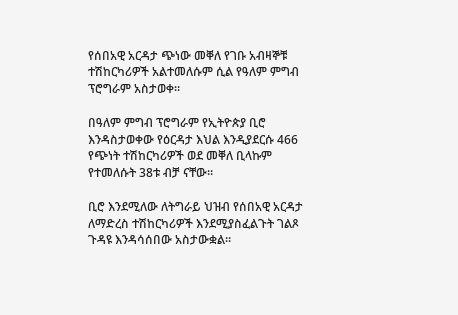የሰበአዊ አርዳታ ጭነው መቐለ የገቡ አብዛኞቹ ተሽከርካሪዎች አልተመለሱም ሲል የዓለም ምግብ ፕሮግራም አስታወቀ።

በዓለም ምግብ ፕሮግራም የኢትዮጵያ ቢሮ እንዳስታወቀው የዕርዳታ እህል እንዲያደርሱ 466 የጭነት ተሽከርካሪዎች ወደ መቐለ ቢላኩም የተመለሱት 38ቱ ብቻ ናቸው።

ቢሮ እንደሚለው ለትግራይ ህዝብ የሰበአዊ አርዳታ ለማድረስ ተሽከርካሪዎች እንደሚያስፈልጉት ገልጾ ጉዳዩ እንዳሳሰበው አስታውቋል።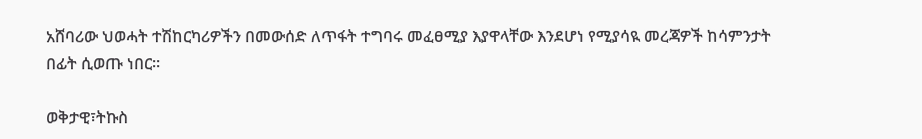አሸባሪው ህወሓት ተሽከርካሪዎችን በመውሰድ ለጥፋት ተግባሩ መፈፀሚያ እያዋላቸው እንደሆነ የሚያሳዪ መረጃዎች ከሳምንታት በፊት ሲወጡ ነበር።

ወቅታዊ፣ትኩስ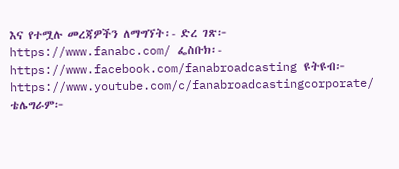እና የተሟሉ መረጃዎችን ለማግኘት፡- ድረ ገጽ፦ https://www.fanabc.com/ ፌስቡክ፡- https://www.facebook.com/fanabroadcasting ዩትዩብ፦ https://www.youtube.com/c/fanabroadcastingcorporate/ ቴሌግራም፦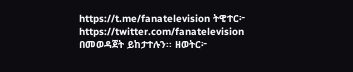https://t.me/fanatelevision ትዊተር፦ https://twitter.com/fanatelevision በመወዳጀት ይከታተሉን፡፡ ዘወትር፦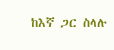ከእኛ ጋር ስላሉ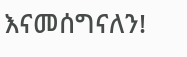እናመሰግናለን!